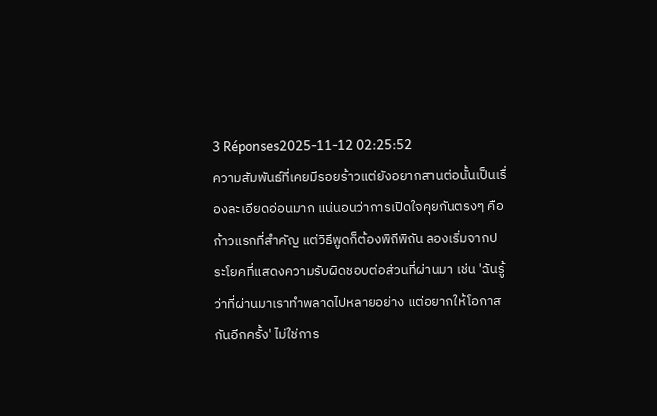3 Réponses2025-11-12 02:25:52
ความสัมพันธ์ที่เคยมีรอยร้าวแต่ยังอยากสานต่อนั้นเป็นเรื่องละเอียดอ่อนมาก แน่นอนว่าการเปิดใจคุยกันตรงๆ คือก้าวแรกที่สำคัญ แต่วิธีพูดก็ต้องพิถีพิถัน ลองเริ่มจากประโยคที่แสดงความรับผิดชอบต่อส่วนที่ผ่านมา เช่น 'ฉันรู้ว่าที่ผ่านมาเราทำพลาดไปหลายอย่าง แต่อยากให้โอกาสกันอีกครั้ง' ไม่ใช่การ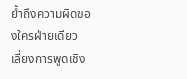ย้ำถึงความผิดของใครฝ่ายเดียว
เลี่ยงการพูดเชิง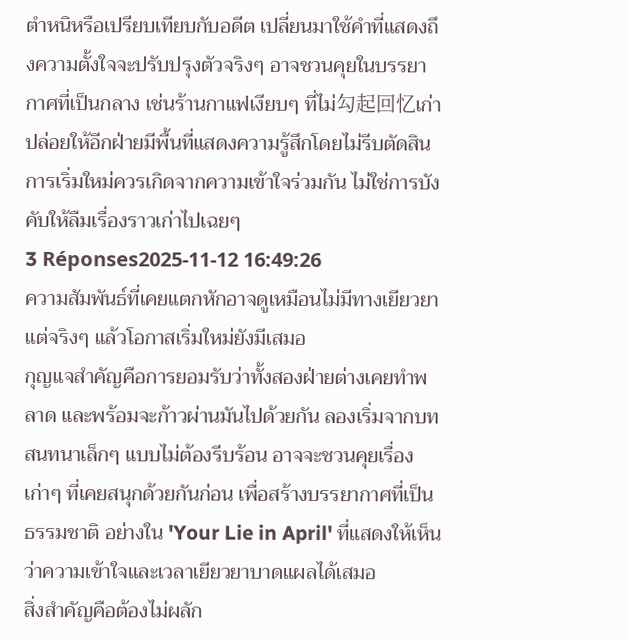ตำหนิหรือเปรียบเทียบกับอดีต เปลี่ยนมาใช้คำที่แสดงถึงความตั้งใจจะปรับปรุงตัวจริงๆ อาจชวนคุยในบรรยากาศที่เป็นกลาง เช่นร้านกาแฟเงียบๆ ที่ไม่勾起回忆เก่า ปล่อยให้อีกฝ่ายมีพื้นที่แสดงความรู้สึกโดยไม่รีบตัดสิน การเริ่มใหม่ควรเกิดจากความเข้าใจร่วมกัน ไม่ใช่การบังคับให้ลืมเรื่องราวเก่าไปเฉยๆ
3 Réponses2025-11-12 16:49:26
ความสัมพันธ์ที่เคยแตกหักอาจดูเหมือนไม่มีทางเยียวยา แต่จริงๆ แล้วโอกาสเริ่มใหม่ยังมีเสมอ
กุญแจสำคัญคือการยอมรับว่าทั้งสองฝ่ายต่างเคยทำพลาด และพร้อมจะก้าวผ่านมันไปด้วยกัน ลองเริ่มจากบทสนทนาเล็กๆ แบบไม่ต้องรีบร้อน อาจจะชวนคุยเรื่องเก่าๆ ที่เคยสนุกด้วยกันก่อน เพื่อสร้างบรรยากาศที่เป็นธรรมชาติ อย่างใน 'Your Lie in April' ที่แสดงให้เห็นว่าความเข้าใจและเวลาเยียวยาบาดแผลได้เสมอ
สิ่งสำคัญคือต้องไม่ผลัก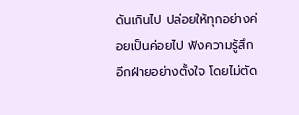ดันเกินไป ปล่อยให้ทุกอย่างค่อยเป็นค่อยไป ฟังความรู้สึกอีกฝ่ายอย่างตั้งใจ โดยไม่ตัด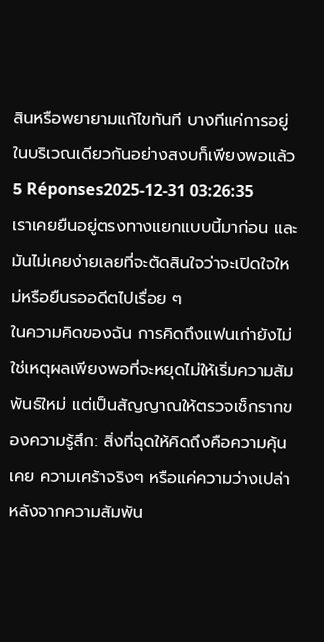สินหรือพยายามแก้ไขทันที บางทีแค่การอยู่ในบริเวณเดียวกันอย่างสงบก็เพียงพอแล้ว
5 Réponses2025-12-31 03:26:35
เราเคยยืนอยู่ตรงทางแยกแบบนี้มาก่อน และมันไม่เคยง่ายเลยที่จะตัดสินใจว่าจะเปิดใจใหม่หรือยืนรออดีตไปเรื่อย ๆ
ในความคิดของฉัน การคิดถึงแฟนเก่ายังไม่ใช่เหตุผลเพียงพอที่จะหยุดไม่ให้เริ่มความสัมพันธ์ใหม่ แต่เป็นสัญญาณให้ตรวจเช็กรากของความรู้สึก: สิ่งที่ฉุดให้คิดถึงคือความคุ้นเคย ความเศร้าจริงๆ หรือแค่ความว่างเปล่าหลังจากความสัมพัน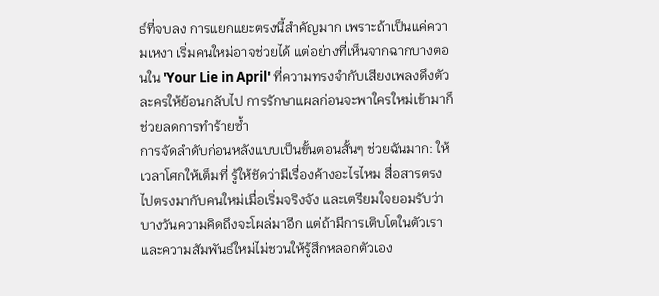ธ์ที่จบลง การแยกแยะตรงนี้สำคัญมาก เพราะถ้าเป็นแค่ความเหงา เริ่มคนใหม่อาจช่วยได้ แต่อย่างที่เห็นจากฉากบางตอนใน 'Your Lie in April' ที่ความทรงจำกับเสียงเพลงดึงตัวละครให้ย้อนกลับไป การรักษาแผลก่อนจะพาใครใหม่เข้ามาก็ช่วยลดการทำร้ายซ้ำ
การจัดลำดับก่อนหลังแบบเป็นขั้นตอนสั้นๆ ช่วยฉันมาก: ให้เวลาโศกให้เต็มที่ รู้ให้ชัดว่ามีเรื่องค้างอะไรไหม สื่อสารตรงไปตรงมากับคนใหม่เมื่อเริ่มจริงจัง และเตรียมใจยอมรับว่าบางวันความคิดถึงจะโผล่มาอีก แต่ถ้ามีการเติบโตในตัวเราและความสัมพันธ์ใหม่ไม่ชวนให้รู้สึกหลอกตัวเอง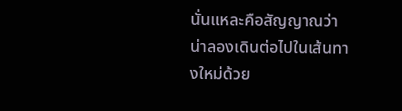นั่นแหละคือสัญญาณว่าน่าลองเดินต่อไปในเส้นทางใหม่ด้วย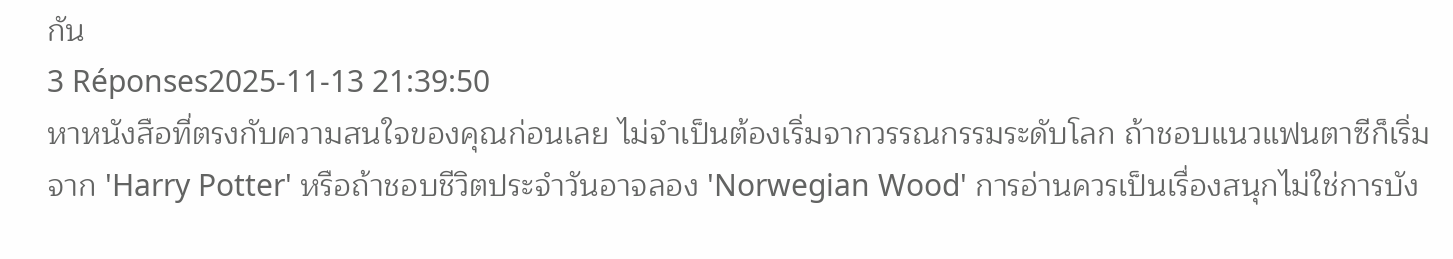กัน
3 Réponses2025-11-13 21:39:50
หาหนังสือที่ตรงกับความสนใจของคุณก่อนเลย ไม่จำเป็นต้องเริ่มจากวรรณกรรมระดับโลก ถ้าชอบแนวแฟนตาซีก็เริ่มจาก 'Harry Potter' หรือถ้าชอบชีวิตประจำวันอาจลอง 'Norwegian Wood' การอ่านควรเป็นเรื่องสนุกไม่ใช่การบัง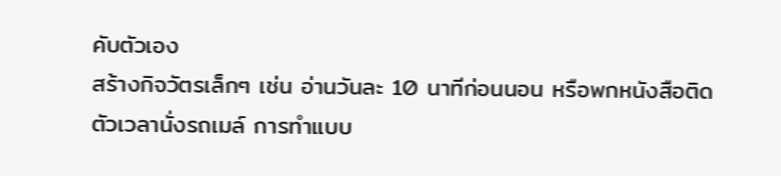คับตัวเอง
สร้างกิจวัตรเล็กๆ เช่น อ่านวันละ 10 นาทีก่อนนอน หรือพกหนังสือติดตัวเวลานั่งรถเมล์ การทำแบบ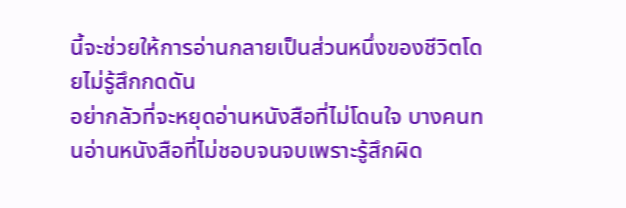นี้จะช่วยให้การอ่านกลายเป็นส่วนหนึ่งของชีวิตโดยไม่รู้สึกกดดัน
อย่ากลัวที่จะหยุดอ่านหนังสือที่ไม่โดนใจ บางคนทนอ่านหนังสือที่ไม่ชอบจนจบเพราะรู้สึกผิด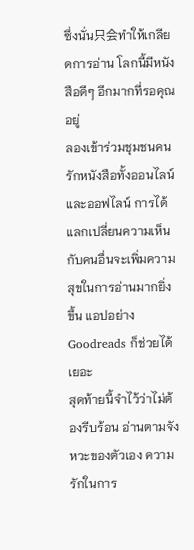ซึ่งนั่น只会ทำให้เกลียดการอ่าน โลกนี้มีหนังสือดีๆ อีกมากที่รอคุณอยู่
ลองเข้าร่วมชุมชนคนรักหนังสือทั้งออนไลน์และออฟไลน์ การได้แลกเปลี่ยนความเห็นกับคนอื่นจะเพิ่มความสุขในการอ่านมากยิ่งขึ้น แอปอย่าง Goodreads ก็ช่วยได้เยอะ
สุดท้ายนี้จำไว้ว่าไม่ต้องรีบร้อน อ่านตามจังหวะของตัวเอง ความรักในการ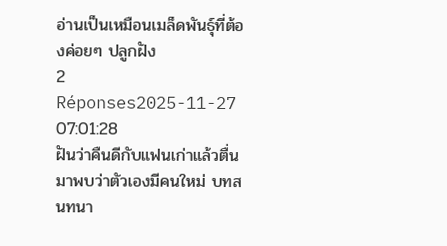อ่านเป็นเหมือนเมล็ดพันธุ์ที่ต้องค่อยๆ ปลูกฝัง
2 Réponses2025-11-27 07:01:28
ฝันว่าคืนดีกับแฟนเก่าแล้วตื่นมาพบว่าตัวเองมีคนใหม่ บทสนทนา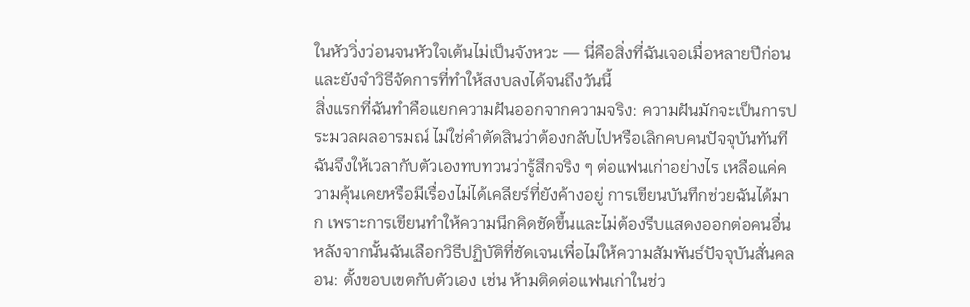ในหัววิ่งว่อนจนหัวใจเต้นไม่เป็นจังหวะ — นี่คือสิ่งที่ฉันเจอเมื่อหลายปีก่อนและยังจำวิธีจัดการที่ทำให้สงบลงได้จนถึงวันนี้
สิ่งแรกที่ฉันทำคือแยกความฝันออกจากความจริง: ความฝันมักจะเป็นการประมวลผลอารมณ์ ไม่ใช่คำตัดสินว่าต้องกลับไปหรือเลิกคบคนปัจจุบันทันที ฉันจึงให้เวลากับตัวเองทบทวนว่ารู้สึกจริง ๆ ต่อแฟนเก่าอย่างไร เหลือแค่ความคุ้นเคยหรือมีเรื่องไม่ได้เคลียร์ที่ยังค้างอยู่ การเขียนบันทึกช่วยฉันได้มาก เพราะการเขียนทำให้ความนึกคิดชัดขึ้นและไม่ต้องรีบแสดงออกต่อคนอื่น
หลังจากนั้นฉันเลือกวิธีปฏิบัติที่ชัดเจนเพื่อไม่ให้ความสัมพันธ์ปัจจุบันสั่นคลอน: ตั้งขอบเขตกับตัวเอง เช่น ห้ามติดต่อแฟนเก่าในช่ว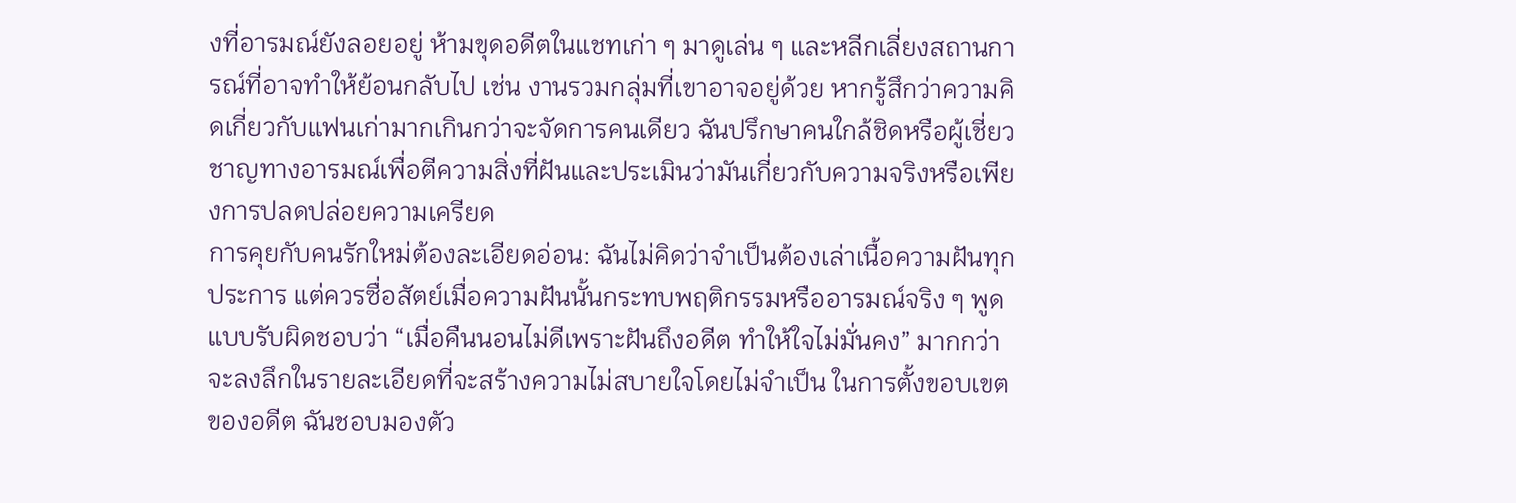งที่อารมณ์ยังลอยอยู่ ห้ามขุดอดีตในแชทเก่า ๆ มาดูเล่น ๆ และหลีกเลี่ยงสถานการณ์ที่อาจทำให้ย้อนกลับไป เช่น งานรวมกลุ่มที่เขาอาจอยู่ด้วย หากรู้สึกว่าความคิดเกี่ยวกับแฟนเก่ามากเกินกว่าจะจัดการคนเดียว ฉันปรึกษาคนใกล้ชิดหรือผู้เชี่ยวชาญทางอารมณ์เพื่อตีความสิ่งที่ฝันและประเมินว่ามันเกี่ยวกับความจริงหรือเพียงการปลดปล่อยความเครียด
การคุยกับคนรักใหม่ต้องละเอียดอ่อน: ฉันไม่คิดว่าจำเป็นต้องเล่าเนื้อความฝันทุกประการ แต่ควรซื่อสัตย์เมื่อความฝันนั้นกระทบพฤติกรรมหรืออารมณ์จริง ๆ พูดแบบรับผิดชอบว่า “เมื่อคืนนอนไม่ดีเพราะฝันถึงอดีต ทำให้ใจไม่มั่นคง” มากกว่าจะลงลึกในรายละเอียดที่จะสร้างความไม่สบายใจโดยไม่จำเป็น ในการตั้งขอบเขตของอดีต ฉันชอบมองตัว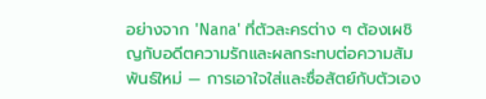อย่างจาก 'Nana' ที่ตัวละครต่าง ๆ ต้องเผชิญกับอดีตความรักและผลกระทบต่อความสัมพันธ์ใหม่ — การเอาใจใส่และซื่อสัตย์กับตัวเอง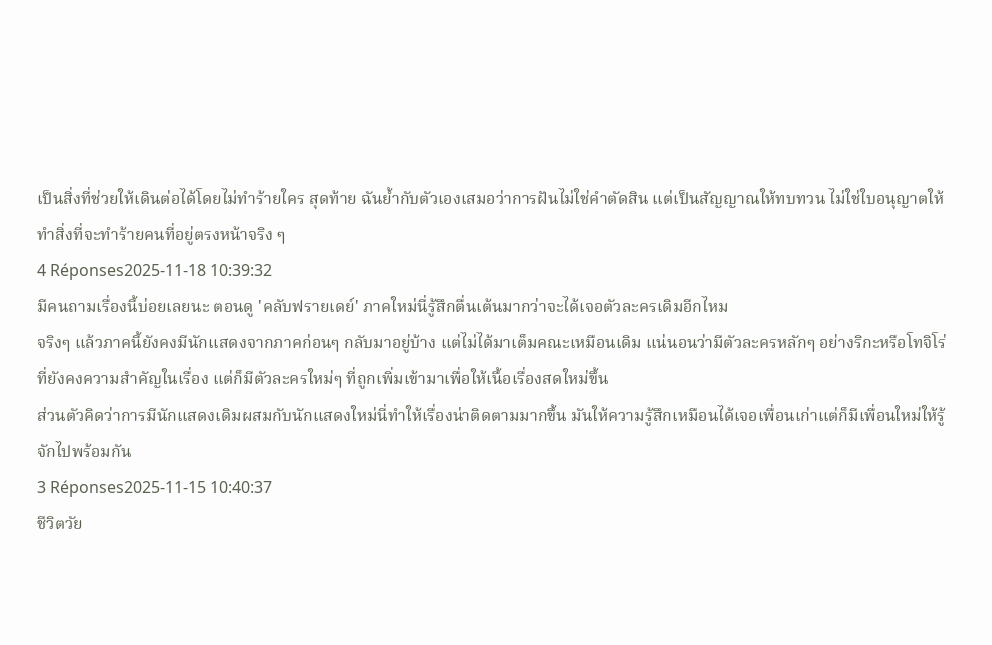เป็นสิ่งที่ช่วยให้เดินต่อได้โดยไม่ทำร้ายใคร สุดท้าย ฉันย้ำกับตัวเองเสมอว่าการฝันไม่ใช่คำตัดสิน แต่เป็นสัญญาณให้ทบทวน ไม่ใช่ใบอนุญาตให้ทำสิ่งที่จะทำร้ายคนที่อยู่ตรงหน้าจริง ๆ
4 Réponses2025-11-18 10:39:32
มีคนถามเรื่องนี้บ่อยเลยนะ ตอนดู 'คลับฟรายเดย์' ภาคใหม่นี่รู้สึกตื่นเต้นมากว่าจะได้เจอตัวละครเดิมอีกไหม
จริงๆ แล้วภาคนี้ยังคงมีนักแสดงจากภาคก่อนๆ กลับมาอยู่บ้าง แต่ไม่ได้มาเต็มคณะเหมือนเดิม แน่นอนว่ามีตัวละครหลักๆ อย่างริกะหรือโทจิโร่ที่ยังคงความสำคัญในเรื่อง แต่ก็มีตัวละครใหม่ๆ ที่ถูกเพิ่มเข้ามาเพื่อให้เนื้อเรื่องสดใหม่ขึ้น
ส่วนตัวคิดว่าการมีนักแสดงเดิมผสมกับนักแสดงใหม่นี่ทำให้เรื่องน่าติดตามมากขึ้น มันให้ความรู้สึกเหมือนได้เจอเพื่อนเก่าแต่ก็มีเพื่อนใหม่ให้รู้จักไปพร้อมกัน
3 Réponses2025-11-15 10:40:37
ชีวิตวัย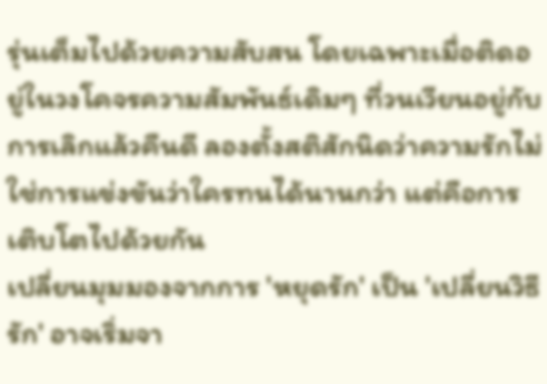รุ่นเต็มไปด้วยความสับสน โดยเฉพาะเมื่อติดอยู่ในวงโคจรความสัมพันธ์เดิมๆ ที่วนเวียนอยู่กับการเลิกแล้วคืนดี ลองตั้งสติสักนิดว่าความรักไม่ใช่การแข่งขันว่าใครทนได้นานกว่า แต่คือการเติบโตไปด้วยกัน
เปลี่ยนมุมมองจากการ 'หยุดรัก' เป็น 'เปลี่ยนวิธีรัก' อาจเริ่มจา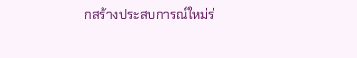กสร้างประสบการณ์ใหม่ร่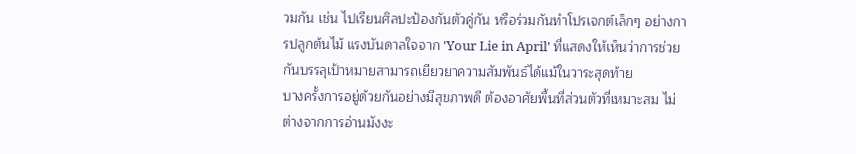วมกัน เช่น ไปเรียนศิลปะป้องกันตัวคู่กัน หรือร่วมกันทำโปรเจกต์เล็กๆ อย่างการปลูกต้นไม้ แรงบันดาลใจจาก 'Your Lie in April' ที่แสดงให้เห็นว่าการช่วยกันบรรลุเป้าหมายสามารถเยียวยาความสัมพันธ์ได้แม้ในวาระสุดท้าย
บางครั้งการอยู่ด้วยกันอย่างมีสุขภาพดี ต้องอาศัยพื้นที่ส่วนตัวที่เหมาะสม ไม่ต่างจากการอ่านมังงะ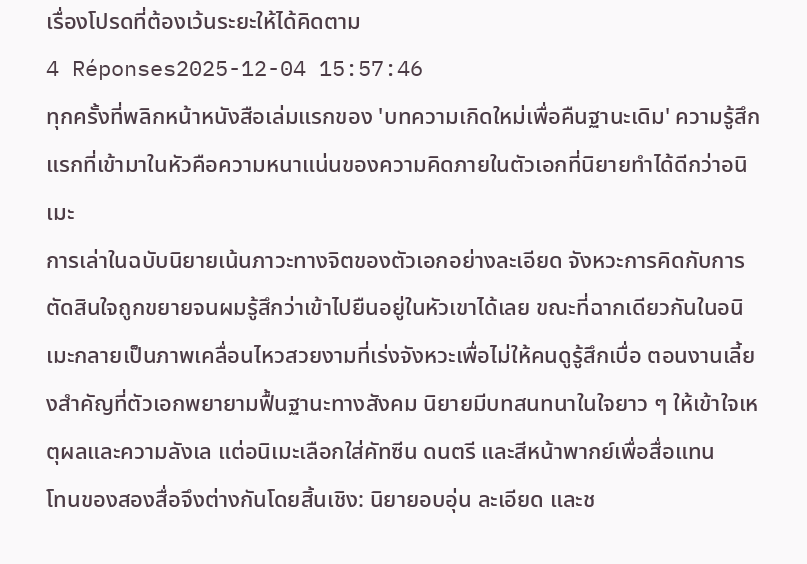เรื่องโปรดที่ต้องเว้นระยะให้ได้คิดตาม
4 Réponses2025-12-04 15:57:46
ทุกครั้งที่พลิกหน้าหนังสือเล่มแรกของ 'บทความเกิดใหม่เพื่อคืนฐานะเดิม' ความรู้สึกแรกที่เข้ามาในหัวคือความหนาแน่นของความคิดภายในตัวเอกที่นิยายทำได้ดีกว่าอนิเมะ
การเล่าในฉบับนิยายเน้นภาวะทางจิตของตัวเอกอย่างละเอียด จังหวะการคิดกับการตัดสินใจถูกขยายจนผมรู้สึกว่าเข้าไปยืนอยู่ในหัวเขาได้เลย ขณะที่ฉากเดียวกันในอนิเมะกลายเป็นภาพเคลื่อนไหวสวยงามที่เร่งจังหวะเพื่อไม่ให้คนดูรู้สึกเบื่อ ตอนงานเลี้ยงสำคัญที่ตัวเอกพยายามฟื้นฐานะทางสังคม นิยายมีบทสนทนาในใจยาว ๆ ให้เข้าใจเหตุผลและความลังเล แต่อนิเมะเลือกใส่คัทซีน ดนตรี และสีหน้าพากย์เพื่อสื่อแทน
โทนของสองสื่อจึงต่างกันโดยสิ้นเชิง: นิยายอบอุ่น ละเอียด และช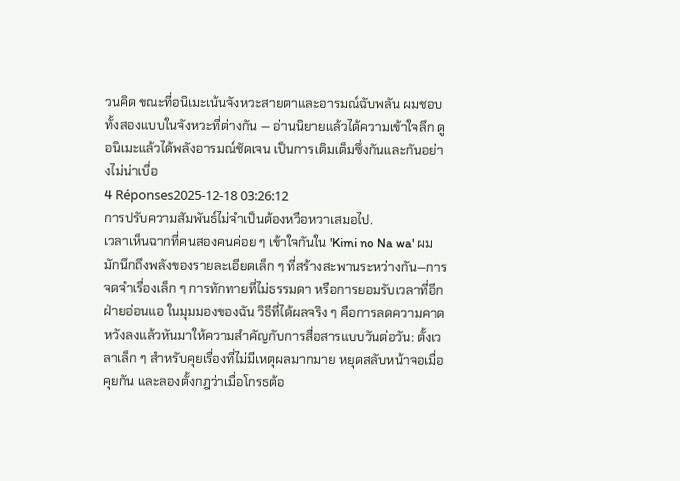วนคิด ขณะที่อนิเมะเน้นจังหวะสายตาและอารมณ์ฉับพลัน ผมชอบทั้งสองแบบในจังหวะที่ต่างกัน — อ่านนิยายแล้วได้ความเข้าใจลึก ดูอนิเมะแล้วได้พลังอารมณ์ชัดเจน เป็นการเติมเต็มซึ่งกันและกันอย่างไม่น่าเบื่อ
4 Réponses2025-12-18 03:26:12
การปรับความสัมพันธ์ไม่จำเป็นต้องหวือหวาเสมอไป.
เวลาเห็นฉากที่คนสองคนค่อย ๆ เข้าใจกันใน 'Kimi no Na wa' ผมมักนึกถึงพลังของรายละเอียดเล็ก ๆ ที่สร้างสะพานระหว่างกัน—การจดจำเรื่องเล็ก ๆ การทักทายที่ไม่ธรรมดา หรือการยอมรับเวลาที่อีกฝ่ายอ่อนแอ ในมุมมองของฉัน วิธีที่ได้ผลจริง ๆ คือการลดความคาดหวังลงแล้วหันมาให้ความสำคัญกับการสื่อสารแบบวันต่อวัน: ตั้งเวลาเล็ก ๆ สำหรับคุยเรื่องที่ไม่มีเหตุผลมากมาย หยุดสลับหน้าจอเมื่อคุยกัน และลองตั้งกฎว่าเมื่อโกรธต้อ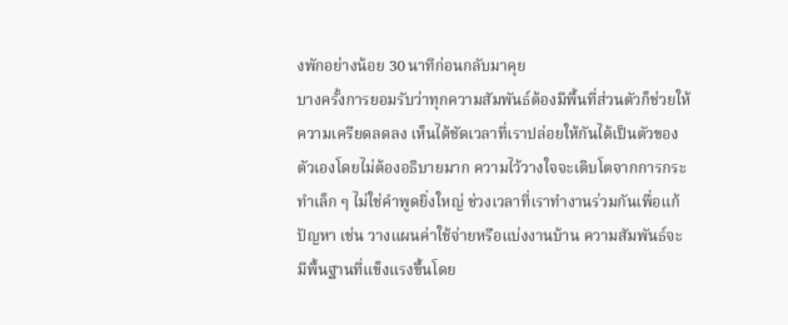งพักอย่างน้อย 30 นาทีก่อนกลับมาคุย
บางครั้งการยอมรับว่าทุกความสัมพันธ์ต้องมีพื้นที่ส่วนตัวก็ช่วยให้ความเครียดลดลง เห็นได้ชัดเวลาที่เราปล่อยให้กันได้เป็นตัวของตัวเองโดยไม่ต้องอธิบายมาก ความไว้วางใจจะเติบโตจากการกระทำเล็ก ๆ ไม่ใช่คำพูดยิ่งใหญ่ ช่วงเวลาที่เราทำงานร่วมกันเพื่อแก้ปัญหา เช่น วางแผนค่าใช้จ่ายหรือแบ่งงานบ้าน ความสัมพันธ์จะมีพื้นฐานที่แข็งแรงขึ้นโดย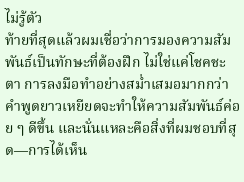ไม่รู้ตัว
ท้ายที่สุดแล้วผมเชื่อว่าการมองความสัมพันธ์เป็นทักษะที่ต้องฝึก ไม่ใช่แค่โชคชะตา การลงมือทำอย่างสม่ำเสมอมากกว่าคำพูดยาวเหยียดจะทำให้ความสัมพันธ์ค่อย ๆ ดีขึ้น และนั่นแหละคือสิ่งที่ผมชอบที่สุด—การได้เห็น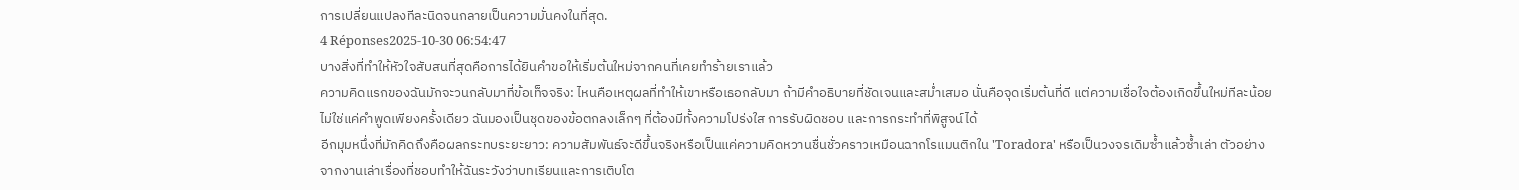การเปลี่ยนแปลงทีละนิดจนกลายเป็นความมั่นคงในที่สุด.
4 Réponses2025-10-30 06:54:47
บางสิ่งที่ทำให้หัวใจสับสนที่สุดคือการได้ยินคำขอให้เริ่มต้นใหม่จากคนที่เคยทำร้ายเราแล้ว
ความคิดแรกของฉันมักจะวนกลับมาที่ข้อเท็จจริง: ไหนคือเหตุผลที่ทำให้เขาหรือเธอกลับมา ถ้ามีคำอธิบายที่ชัดเจนและสม่ำเสมอ นั่นคือจุดเริ่มต้นที่ดี แต่ความเชื่อใจต้องเกิดขึ้นใหม่ทีละน้อย ไม่ใช่แค่คำพูดเพียงครั้งเดียว ฉันมองเป็นชุดของข้อตกลงเล็กๆ ที่ต้องมีทั้งความโปร่งใส การรับผิดชอบ และการกระทำที่พิสูจน์ได้
อีกมุมหนึ่งที่มักคิดถึงคือผลกระทบระยะยาว: ความสัมพันธ์จะดีขึ้นจริงหรือเป็นแค่ความคิดหวานชื่นชั่วคราวเหมือนฉากโรแมนติกใน 'Toradora' หรือเป็นวงจรเดิมซ้ำแล้วซ้ำเล่า ตัวอย่างจากงานเล่าเรื่องที่ชอบทำให้ฉันระวังว่าบทเรียนและการเติบโต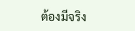ต้องมีจริง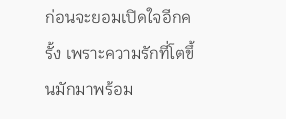ก่อนจะยอมเปิดใจอีกครั้ง เพราะความรักที่โตขึ้นมักมาพร้อม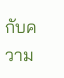กับความ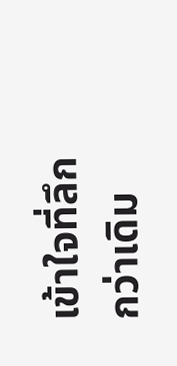เข้าใจที่ลึกกว่าเดิม